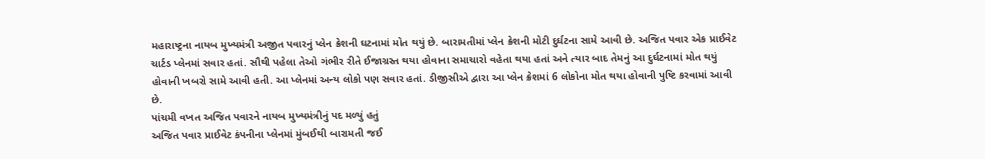મહારાષ્ટ્રના નાયબ મુખ્યમંત્રી અજીત પવારનું પ્લેન ક્રેશની ઘટનામાં મોત થયું છે. બારામતીમાં પ્લેન ક્રેશની મોટી દુર્ઘટના સામે આવી છે. અજિત પવાર એક પ્રાઈવેટ ચાર્ટડ પ્લેનમાં સવાર હતાં. સૌથી પહેલા તેઓ ગંભીર રીતે ઈજાગ્રસ્ત થયા હોવાના સમાચારો વહેતા થયા હતાં અને ત્યાર બાદ તેમનું આ દુર્ઘટનામાં મોત થયું હોવાની ખબરો સામે આવી હતી. આ પ્લેનમાં અન્ય લોકો પણ સવાર હતાં. ડીજીસીએ દ્વારા આ પ્લેન ક્રેશમાં 6 લોકોના મોત થયા હોવાની પુષ્ટિ કરવામાં આવી છે.
પાંચમી વખત અજિત પવારને નાયબ મુખ્યમંત્રીનું પદ મળ્યું હતું
અજિત પવાર પ્રાઈવેટ કંપનીના પ્લેનમાં મુંબઈથી બારામતી જઈ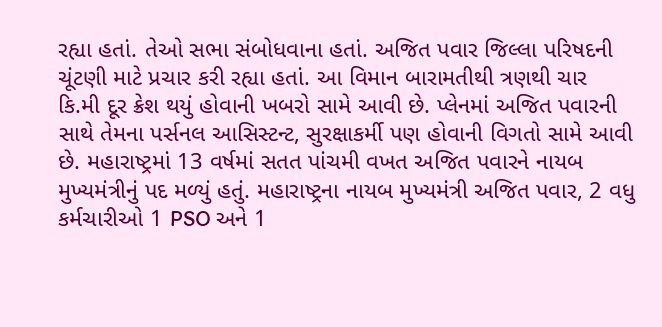રહ્યા હતાં. તેઓ સભા સંબોધવાના હતાં. અજિત પવાર જિલ્લા પરિષદની ચૂંટણી માટે પ્રચાર કરી રહ્યા હતાં. આ વિમાન બારામતીથી ત્રણથી ચાર કિ.મી દૂર ક્રેશ થયું હોવાની ખબરો સામે આવી છે. પ્લેનમાં અજિત પવારની સાથે તેમના પર્સનલ આસિસ્ટન્ટ, સુરક્ષાકર્મી પણ હોવાની વિગતો સામે આવી છે. મહારાષ્ટ્રમાં 13 વર્ષમાં સતત પાંચમી વખત અજિત પવારને નાયબ મુખ્યમંત્રીનું પદ મળ્યું હતું. મહારાષ્ટ્રના નાયબ મુખ્યમંત્રી અજિત પવાર, 2 વધુ કર્મચારીઓ 1 PSO અને 1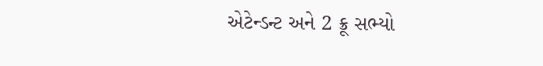એટેન્ડન્ટ અને 2 ક્રૂ સભ્યો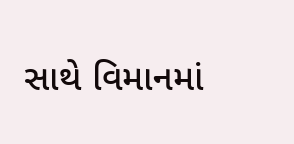સાથે વિમાનમાં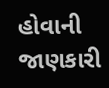હોવાની જાણકારી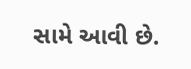સામે આવી છે.